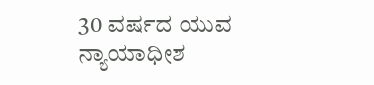30 ವರ್ಷದ ಯುವ ನ್ಯಾಯಾಧೀಶ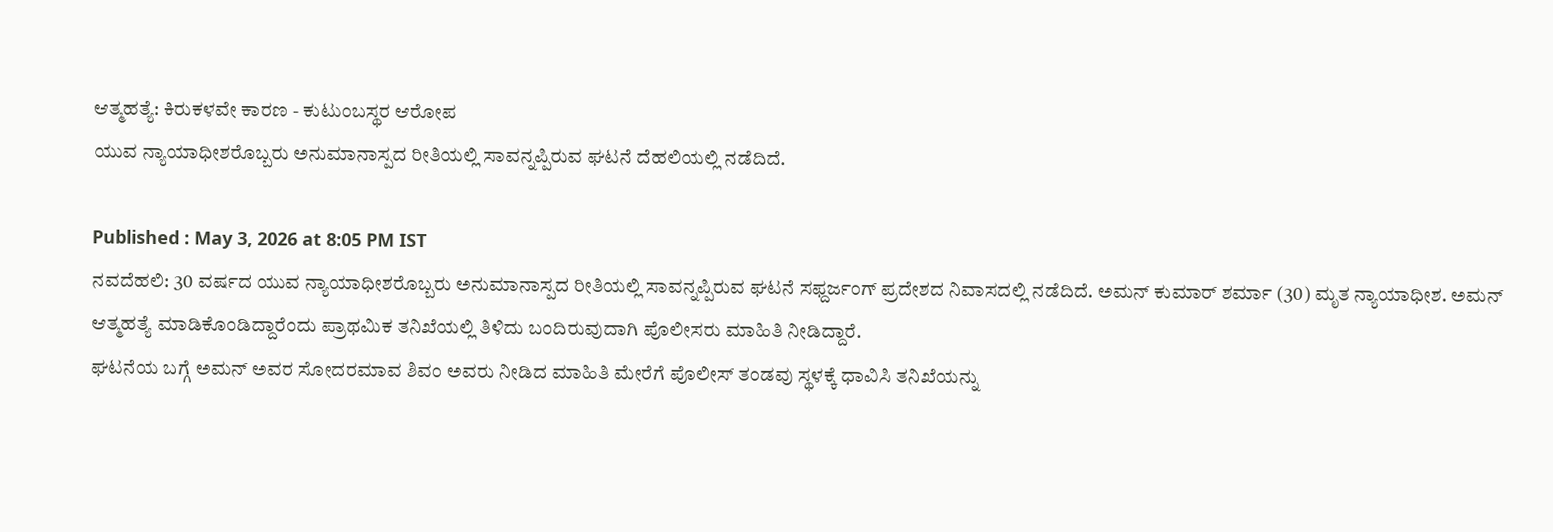ಆತ್ಮಹತ್ಯೆ: ಕಿರುಕಳವೇ ಕಾರಣ - ಕುಟುಂಬಸ್ಥರ ಆರೋಪ
ಯುವ ನ್ಯಾಯಾಧೀಶರೊಬ್ಬರು ಅನುಮಾನಾಸ್ಪದ ರೀತಿಯಲ್ಲಿ ಸಾವನ್ನಪ್ಪಿರುವ ಘಟನೆ ದೆಹಲಿಯಲ್ಲಿ ನಡೆದಿದೆ.

Published : May 3, 2026 at 8:05 PM IST
ನವದೆಹಲಿ: 30 ವರ್ಷದ ಯುವ ನ್ಯಾಯಾಧೀಶರೊಬ್ಬರು ಅನುಮಾನಾಸ್ಪದ ರೀತಿಯಲ್ಲಿ ಸಾವನ್ನಪ್ಪಿರುವ ಘಟನೆ ಸಫ್ದರ್ಜಂಗ್ ಪ್ರದೇಶದ ನಿವಾಸದಲ್ಲಿ ನಡೆದಿದೆ. ಅಮನ್ ಕುಮಾರ್ ಶರ್ಮಾ (30) ಮೃತ ನ್ಯಾಯಾಧೀಶ. ಅಮನ್ ಆತ್ಮಹತ್ಯೆ ಮಾಡಿಕೊಂಡಿದ್ದಾರೆಂದು ಪ್ರಾಥಮಿಕ ತನಿಖೆಯಲ್ಲಿ ತಿಳಿದು ಬಂದಿರುವುದಾಗಿ ಪೊಲೀಸರು ಮಾಹಿತಿ ನೀಡಿದ್ದಾರೆ.
ಘಟನೆಯ ಬಗ್ಗೆ ಅಮನ್ ಅವರ ಸೋದರಮಾವ ಶಿವಂ ಅವರು ನೀಡಿದ ಮಾಹಿತಿ ಮೇರೆಗೆ ಪೊಲೀಸ್ ತಂಡವು ಸ್ಥಳಕ್ಕೆ ಧಾವಿಸಿ ತನಿಖೆಯನ್ನು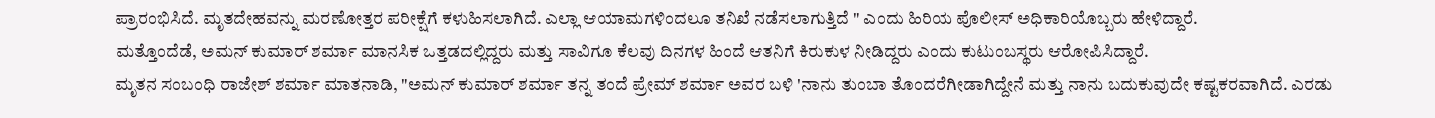ಪ್ರಾರಂಭಿಸಿದೆ. ಮೃತದೇಹವನ್ನು ಮರಣೋತ್ತರ ಪರೀಕ್ಷೆಗೆ ಕಳುಹಿಸಲಾಗಿದೆ. ಎಲ್ಲಾ ಆಯಾಮಗಳಿಂದಲೂ ತನಿಖೆ ನಡೆಸಲಾಗುತ್ತಿದೆ " ಎಂದು ಹಿರಿಯ ಪೊಲೀಸ್ ಅಧಿಕಾರಿಯೊಬ್ಬರು ಹೇಳಿದ್ದಾರೆ.
ಮತ್ತೊಂದೆಡೆ, ಅಮನ್ ಕುಮಾರ್ ಶರ್ಮಾ ಮಾನಸಿಕ ಒತ್ತಡದಲ್ಲಿದ್ದರು ಮತ್ತು ಸಾವಿಗೂ ಕೆಲವು ದಿನಗಳ ಹಿಂದೆ ಆತನಿಗೆ ಕಿರುಕುಳ ನೀಡಿದ್ದರು ಎಂದು ಕುಟುಂಬಸ್ಥರು ಆರೋಪಿಸಿದ್ದಾರೆ.
ಮೃತನ ಸಂಬಂಧಿ ರಾಜೇಶ್ ಶರ್ಮಾ ಮಾತನಾಡಿ, "ಅಮನ್ ಕುಮಾರ್ ಶರ್ಮಾ ತನ್ನ ತಂದೆ ಪ್ರೇಮ್ ಶರ್ಮಾ ಅವರ ಬಳಿ 'ನಾನು ತುಂಬಾ ತೊಂದರೆಗೀಡಾಗಿದ್ದೇನೆ ಮತ್ತು ನಾನು ಬದುಕುವುದೇ ಕಷ್ಟಕರವಾಗಿದೆ. ಎರಡು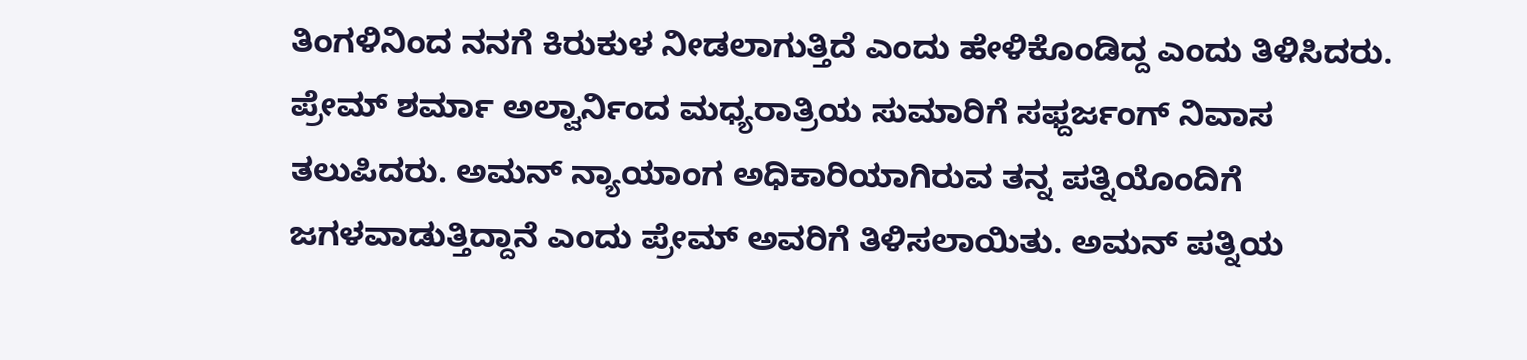ತಿಂಗಳಿನಿಂದ ನನಗೆ ಕಿರುಕುಳ ನೀಡಲಾಗುತ್ತಿದೆ ಎಂದು ಹೇಳಿಕೊಂಡಿದ್ದ ಎಂದು ತಿಳಿಸಿದರು.
ಪ್ರೇಮ್ ಶರ್ಮಾ ಅಲ್ವಾರ್ನಿಂದ ಮಧ್ಯರಾತ್ರಿಯ ಸುಮಾರಿಗೆ ಸಫ್ದರ್ಜಂಗ್ ನಿವಾಸ ತಲುಪಿದರು. ಅಮನ್ ನ್ಯಾಯಾಂಗ ಅಧಿಕಾರಿಯಾಗಿರುವ ತನ್ನ ಪತ್ನಿಯೊಂದಿಗೆ ಜಗಳವಾಡುತ್ತಿದ್ದಾನೆ ಎಂದು ಪ್ರೇಮ್ ಅವರಿಗೆ ತಿಳಿಸಲಾಯಿತು. ಅಮನ್ ಪತ್ನಿಯ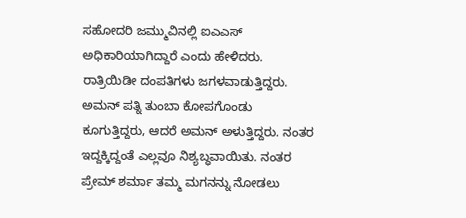ಸಹೋದರಿ ಜಮ್ಮುವಿನಲ್ಲಿ ಐಎಎಸ್ ಅಧಿಕಾರಿಯಾಗಿದ್ದಾರೆ ಎಂದು ಹೇಳಿದರು.
ರಾತ್ರಿಯಿಡೀ ದಂಪತಿಗಳು ಜಗಳವಾಡುತ್ತಿದ್ದರು. ಅಮನ್ ಪತ್ನಿ ತುಂಬಾ ಕೋಪಗೊಂಡು ಕೂಗುತ್ತಿದ್ದರು, ಆದರೆ ಅಮನ್ ಅಳುತ್ತಿದ್ದರು. ನಂತರ ಇದ್ದಕ್ಕಿದ್ದಂತೆ ಎಲ್ಲವೂ ನಿಶ್ಯಬ್ಧವಾಯಿತು. ನಂತರ ಪ್ರೇಮ್ ಶರ್ಮಾ ತಮ್ಮ ಮಗನನ್ನು ನೋಡಲು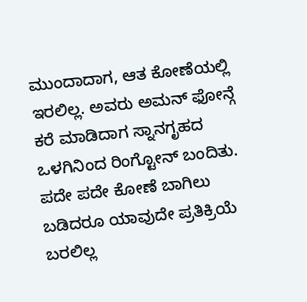ಮುಂದಾದಾಗ, ಆತ ಕೋಣೆಯಲ್ಲಿ ಇರಲಿಲ್ಲ. ಅವರು ಅಮನ್ ಫೋನ್ಗೆ ಕರೆ ಮಾಡಿದಾಗ ಸ್ನಾನಗೃಹದ ಒಳಗಿನಿಂದ ರಿಂಗ್ಟೋನ್ ಬಂದಿತು. ಪದೇ ಪದೇ ಕೋಣೆ ಬಾಗಿಲು ಬಡಿದರೂ ಯಾವುದೇ ಪ್ರತಿಕ್ರಿಯೆ ಬರಲಿಲ್ಲ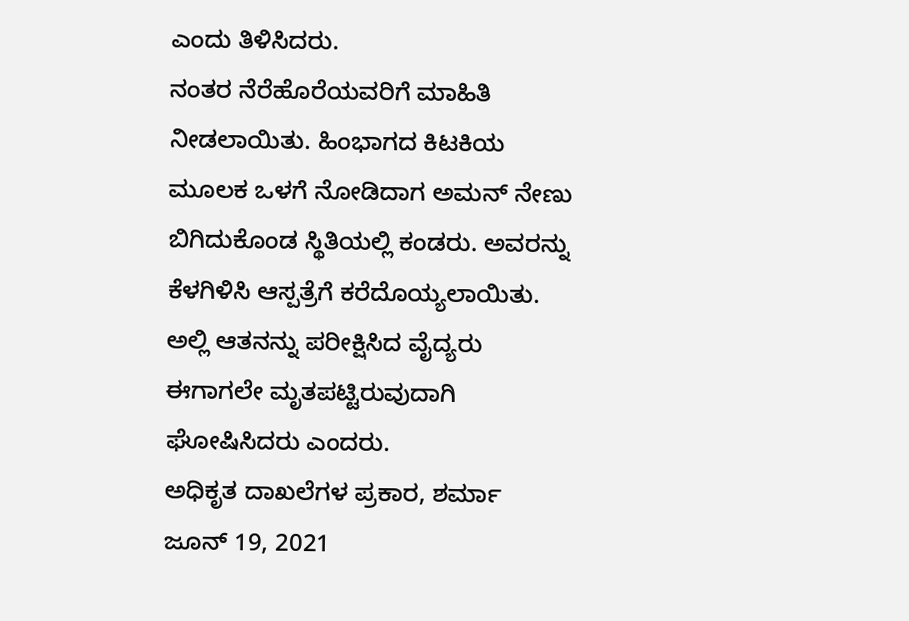ಎಂದು ತಿಳಿಸಿದರು.
ನಂತರ ನೆರೆಹೊರೆಯವರಿಗೆ ಮಾಹಿತಿ ನೀಡಲಾಯಿತು. ಹಿಂಭಾಗದ ಕಿಟಕಿಯ ಮೂಲಕ ಒಳಗೆ ನೋಡಿದಾಗ ಅಮನ್ ನೇಣು ಬಿಗಿದುಕೊಂಡ ಸ್ಥಿತಿಯಲ್ಲಿ ಕಂಡರು. ಅವರನ್ನು ಕೆಳಗಿಳಿಸಿ ಆಸ್ಪತ್ರೆಗೆ ಕರೆದೊಯ್ಯಲಾಯಿತು. ಅಲ್ಲಿ ಆತನನ್ನು ಪರೀಕ್ಷಿಸಿದ ವೈದ್ಯರು ಈಗಾಗಲೇ ಮೃತಪಟ್ಟಿರುವುದಾಗಿ ಘೋಷಿಸಿದರು ಎಂದರು.
ಅಧಿಕೃತ ದಾಖಲೆಗಳ ಪ್ರಕಾರ, ಶರ್ಮಾ ಜೂನ್ 19, 2021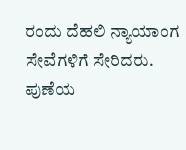ರಂದು ದೆಹಲಿ ನ್ಯಾಯಾಂಗ ಸೇವೆಗಳಿಗೆ ಸೇರಿದರು. ಪುಣೆಯ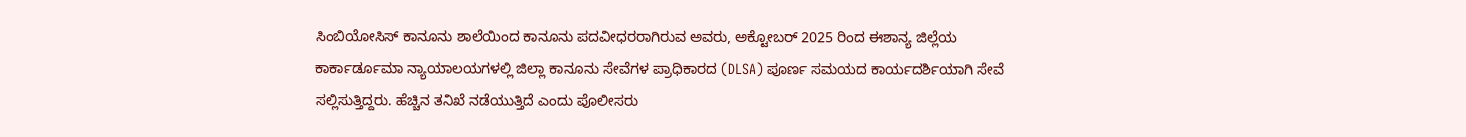ಸಿಂಬಿಯೋಸಿಸ್ ಕಾನೂನು ಶಾಲೆಯಿಂದ ಕಾನೂನು ಪದವೀಧರರಾಗಿರುವ ಅವರು, ಅಕ್ಟೋಬರ್ 2025 ರಿಂದ ಈಶಾನ್ಯ ಜಿಲ್ಲೆಯ ಕಾರ್ಕಾರ್ಡೂಮಾ ನ್ಯಾಯಾಲಯಗಳಲ್ಲಿ ಜಿಲ್ಲಾ ಕಾನೂನು ಸೇವೆಗಳ ಪ್ರಾಧಿಕಾರದ (DLSA) ಪೂರ್ಣ ಸಮಯದ ಕಾರ್ಯದರ್ಶಿಯಾಗಿ ಸೇವೆ ಸಲ್ಲಿಸುತ್ತಿದ್ದರು. ಹೆಚ್ಚಿನ ತನಿಖೆ ನಡೆಯುತ್ತಿದೆ ಎಂದು ಪೊಲೀಸರು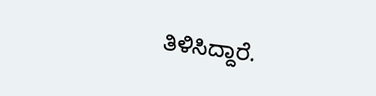ತಿಳಿಸಿದ್ದಾರೆ.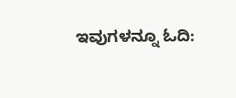ಇವುಗಳನ್ನೂ ಓದಿ: